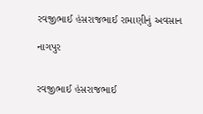રવજીભાઈ હંસરાજભાઈ રામાણીનું અવસાન

નાગપુર


રવજીભાઈ હંસરાજભાઈ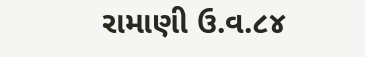રામાણી ઉ.વ.૮૪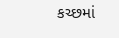કચ્છમાં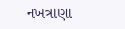નખત્રાણા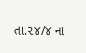તા.૨૪/૪ ના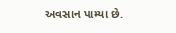અવસાન પામ્યા છે.